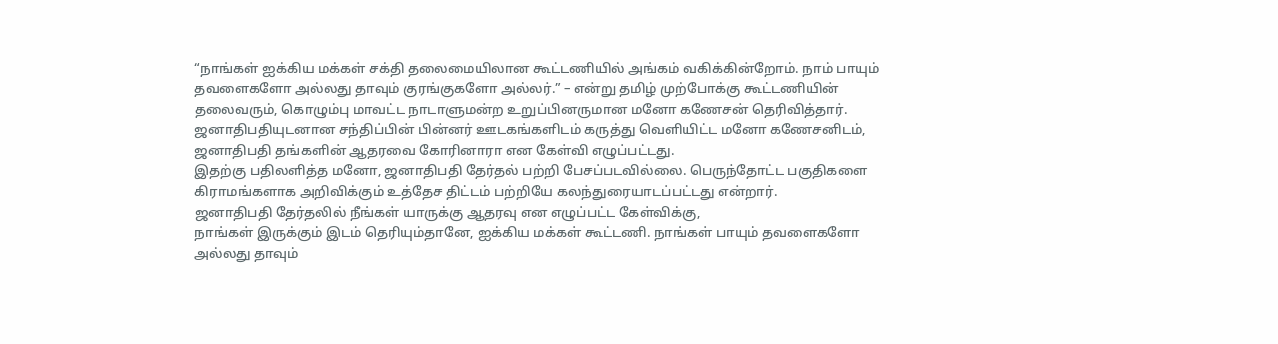“நாங்கள் ஐக்கிய மக்கள் சக்தி தலைமையிலான கூட்டணியில் அங்கம் வகிக்கின்றோம். நாம் பாயும் தவளைகளோ அல்லது தாவும் குரங்குகளோ அல்லர்.” – என்று தமிழ் முற்போக்கு கூட்டணியின் தலைவரும், கொழும்பு மாவட்ட நாடாளுமன்ற உறுப்பினருமான மனோ கணேசன் தெரிவித்தார்.
ஜனாதிபதியுடனான சந்திப்பின் பின்னர் ஊடகங்களிடம் கருத்து வெளியிட்ட மனோ கணேசனிடம், ஜனாதிபதி தங்களின் ஆதரவை கோரினாரா என கேள்வி எழுப்பட்டது.
இதற்கு பதிலளித்த மனோ, ஜனாதிபதி தேர்தல் பற்றி பேசப்படவில்லை. பெருந்தோட்ட பகுதிகளை கிராமங்களாக அறிவிக்கும் உத்தேச திட்டம் பற்றியே கலந்துரையாடப்பட்டது என்றார்.
ஜனாதிபதி தேர்தலில் நீங்கள் யாருக்கு ஆதரவு என எழுப்பட்ட கேள்விக்கு,
நாங்கள் இருக்கும் இடம் தெரியும்தானே, ஐக்கிய மக்கள் கூட்டணி. நாங்கள் பாயும் தவளைகளோ அல்லது தாவும்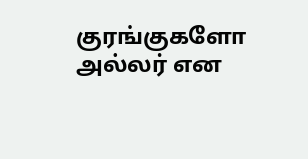குரங்குகளோ அல்லர் என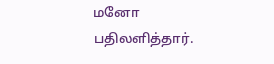மனோ பதிலளித்தார்.